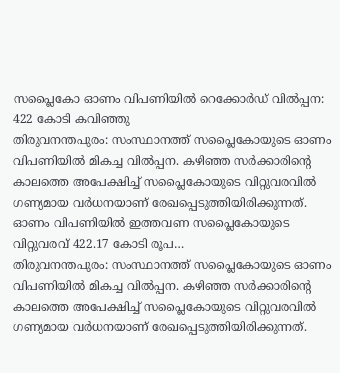സപ്ലൈകോ ഓണം വിപണിയിൽ റെക്കോർഡ് വിൽപ്പന: 422 കോടി കവിഞ്ഞു
തിരുവനന്തപുരം: സംസ്ഥാനത്ത് സപ്ലൈകോയുടെ ഓണം വിപണിയിൽ മികച്ച വിൽപ്പന. കഴിഞ്ഞ സർക്കാരിൻ്റെ കാലത്തെ അപേക്ഷിച്ച് സപ്ലൈകോയുടെ വിറ്റുവരവിൽ ഗണ്യമായ വർധനയാണ് രേഖപ്പെടുത്തിയിരിക്കുന്നത്. ഓണം വിപണിയിൽ ഇത്തവണ സപ്ലൈകോയുടെ വിറ്റുവരവ് 422.17 കോടി രൂപ…
തിരുവനന്തപുരം: സംസ്ഥാനത്ത് സപ്ലൈകോയുടെ ഓണം വിപണിയിൽ മികച്ച വിൽപ്പന. കഴിഞ്ഞ സർക്കാരിൻ്റെ കാലത്തെ അപേക്ഷിച്ച് സപ്ലൈകോയുടെ വിറ്റുവരവിൽ ഗണ്യമായ വർധനയാണ് രേഖപ്പെടുത്തിയിരിക്കുന്നത്.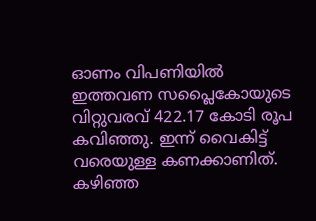ഓണം വിപണിയിൽ ഇത്തവണ സപ്ലൈകോയുടെ വിറ്റുവരവ് 422.17 കോടി രൂപ കവിഞ്ഞു. ഇന്ന് വൈകിട്ട് വരെയുള്ള കണക്കാണിത്. കഴിഞ്ഞ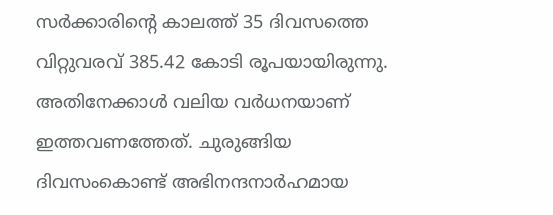സർക്കാരിന്റെ കാലത്ത് 35 ദിവസത്തെ വിറ്റുവരവ് 385.42 കോടി രൂപയായിരുന്നു. അതിനേക്കാൾ വലിയ വർധനയാണ് ഇത്തവണത്തേത്. ചുരുങ്ങിയ ദിവസംകൊണ്ട് അഭിനന്ദനാർഹമായ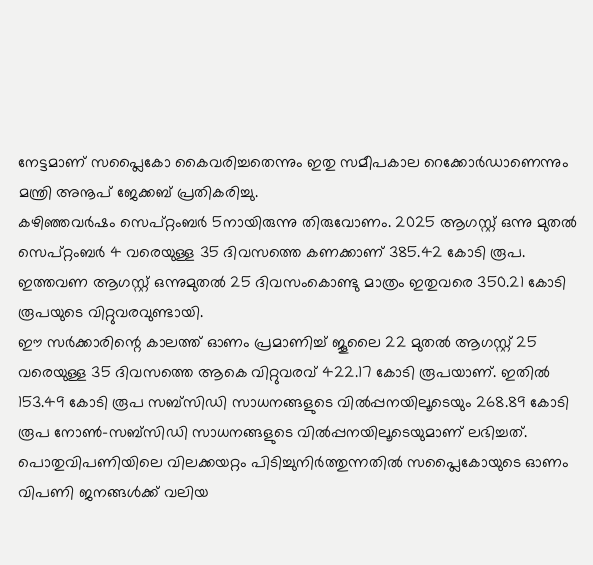നേട്ടമാണ് സപ്ലൈകോ കൈവരിച്ചതെന്നും ഇതു സമീപകാല റെക്കോർഡാണെന്നും മന്ത്രി അനൂപ് ജേക്കബ് പ്രതികരിച്ചു.
കഴിഞ്ഞവർഷം സെപ്റ്റംബർ 5നായിരുന്നു തിരുവോണം. 2025 ആഗസ്റ്റ് ഒന്നു മുതൽ സെപ്റ്റംബർ 4 വരെയുള്ള 35 ദിവസത്തെ കണക്കാണ് 385.42 കോടി രൂപ. ഇത്തവണ ആഗസ്റ്റ് ഒന്നുമുതൽ 25 ദിവസംകൊണ്ടു മാത്രം ഇതുവരെ 350.21 കോടി രൂപയുടെ വിറ്റുവരവുണ്ടായി.
ഈ സർക്കാരിന്റെ കാലത്ത് ഓണം പ്രമാണിച്ച് ജൂലൈ 22 മുതൽ ആഗസ്റ്റ് 25 വരെയുള്ള 35 ദിവസത്തെ ആകെ വിറ്റുവരവ് 422.17 കോടി രൂപയാണ്. ഇതിൽ 153.49 കോടി രൂപ സബ്സിഡി സാധനങ്ങളുടെ വിൽപ്പനയിലൂടെയും 268.89 കോടി രൂപ നോൺ-സബ്സിഡി സാധനങ്ങളുടെ വിൽപ്പനയിലൂടെയുമാണ് ലഭിച്ചത്. പൊതുവിപണിയിലെ വിലക്കയറ്റം പിടിച്ചുനിർത്തുന്നതിൽ സപ്ലൈകോയുടെ ഓണം വിപണി ജനങ്ങൾക്ക് വലിയ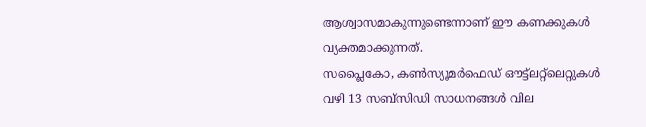ആശ്വാസമാകുന്നുണ്ടെന്നാണ് ഈ കണക്കുകൾ വ്യക്തമാക്കുന്നത്.
സപ്ലൈകോ, കൺസ്യൂമർഫെഡ് ഔട്ട്ലറ്റ്ലെറ്റുകൾ വഴി 13 സബ്സിഡി സാധനങ്ങൾ വില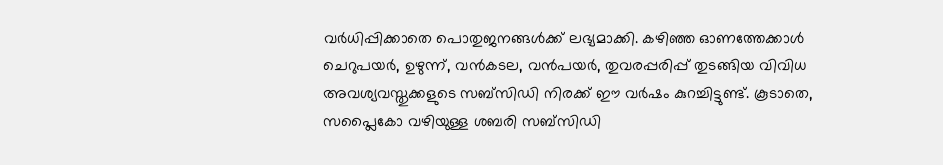വർധിപ്പിക്കാതെ പൊതുജനങ്ങൾക്ക് ലഭ്യമാക്കി. കഴിഞ്ഞ ഓണത്തേക്കാൾ ചെറുപയർ, ഉഴുന്ന്, വൻകടല, വൻപയർ, തുവരപ്പരിപ്പ് തുടങ്ങിയ വിവിധ അവശ്യവസ്തുക്കളുടെ സബ്സിഡി നിരക്ക് ഈ വർഷം കുറച്ചിട്ടുണ്ട്. കൂടാതെ, സപ്ലൈകോ വഴിയുള്ള ശബരി സബ്സിഡി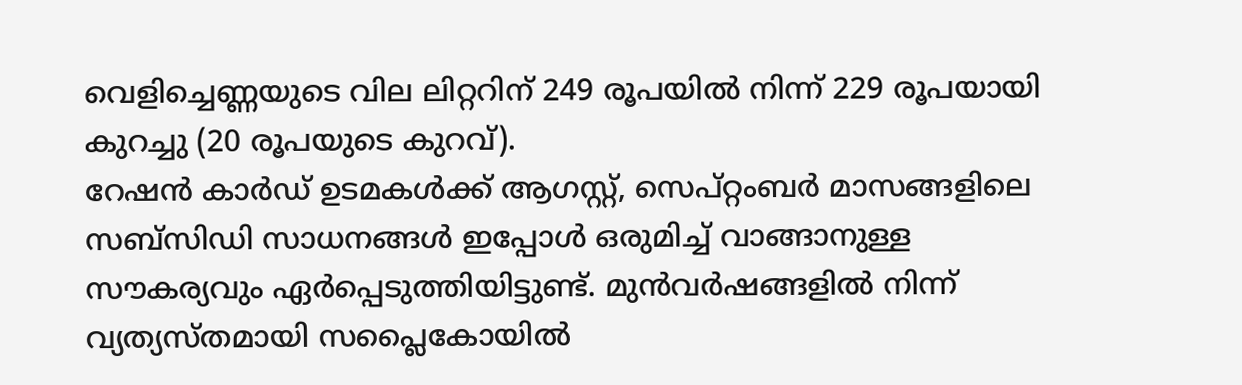വെളിച്ചെണ്ണയുടെ വില ലിറ്ററിന് 249 രൂപയിൽ നിന്ന് 229 രൂപയായി കുറച്ചു (20 രൂപയുടെ കുറവ്).
റേഷൻ കാർഡ് ഉടമകൾക്ക് ആഗസ്റ്റ്, സെപ്റ്റംബർ മാസങ്ങളിലെ സബ്സിഡി സാധനങ്ങൾ ഇപ്പോൾ ഒരുമിച്ച് വാങ്ങാനുള്ള സൗകര്യവും ഏർപ്പെടുത്തിയിട്ടുണ്ട്. മുൻവർഷങ്ങളിൽ നിന്ന് വ്യത്യസ്തമായി സപ്ലൈകോയിൽ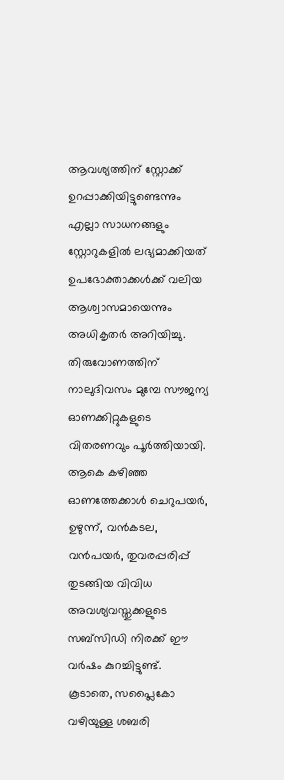ആവശ്യത്തിന് സ്റ്റോക്ക് ഉറപ്പാക്കിയിട്ടുണ്ടെന്നും എല്ലാ സാധനങ്ങളും സ്റ്റോറുകളിൽ ലഭ്യമാക്കിയത് ഉപഭോക്താക്കൾക്ക് വലിയ ആശ്വാസമായെന്നും അധികൃതർ അറിയിച്ചു.
തിരുവോണത്തിന് നാലുദിവസം മുമ്പേ സൗജന്യ ഓണക്കിറ്റുകളുടെ വിതരണവും പൂർത്തിയായി. ആകെ കഴിഞ്ഞ ഓണത്തേക്കാൾ ചെറുപയർ, ഉഴുന്ന്, വൻകടല, വൻപയർ, തുവരപ്പരിപ്പ് തുടങ്ങിയ വിവിധ അവശ്യവസ്തുക്കളുടെ സബ്സിഡി നിരക്ക് ഈ വർഷം കുറച്ചിട്ടുണ്ട്. കൂടാതെ, സപ്ലൈകോ വഴിയുള്ള ശബരി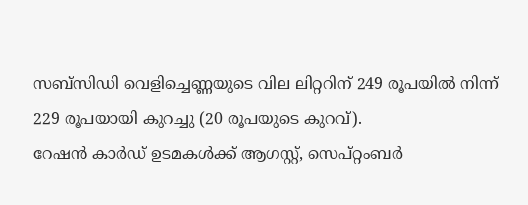സബ്സിഡി വെളിച്ചെണ്ണയുടെ വില ലിറ്ററിന് 249 രൂപയിൽ നിന്ന് 229 രൂപയായി കുറച്ചു (20 രൂപയുടെ കുറവ്).
റേഷൻ കാർഡ് ഉടമകൾക്ക് ആഗസ്റ്റ്, സെപ്റ്റംബർ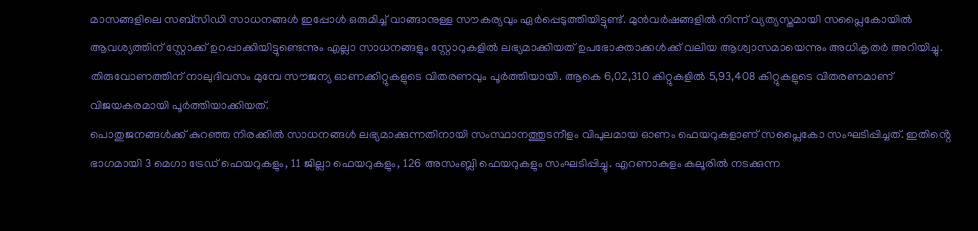മാസങ്ങളിലെ സബ്സിഡി സാധനങ്ങൾ ഇപ്പോൾ ഒരുമിച്ച് വാങ്ങാനുള്ള സൗകര്യവും ഏർപ്പെടുത്തിയിട്ടുണ്ട്. മുൻവർഷങ്ങളിൽ നിന്ന് വ്യത്യസ്തമായി സപ്ലൈകോയിൽ ആവശ്യത്തിന് സ്റ്റോക്ക് ഉറപ്പാക്കിയിട്ടുണ്ടെന്നും എല്ലാ സാധനങ്ങളും സ്റ്റോറുകളിൽ ലഭ്യമാക്കിയത് ഉപഭോക്താക്കൾക്ക് വലിയ ആശ്വാസമായെന്നും അധികൃതർ അറിയിച്ചു.
തിരുവോണത്തിന് നാലുദിവസം മുമ്പേ സൗജന്യ ഓണക്കിറ്റുകളുടെ വിതരണവും പൂർത്തിയായി. ആകെ 6,02,310 കിറ്റുകളിൽ 5,93,408 കിറ്റുകളുടെ വിതരണമാണ് വിജയകരമായി പൂർത്തിയാക്കിയത്.
പൊതുജനങ്ങൾക്ക് കുറഞ്ഞ നിരക്കിൽ സാധനങ്ങൾ ലഭ്യമാക്കുന്നതിനായി സംസ്ഥാനത്തുടനീളം വിപുലമായ ഓണം ഫെയറുകളാണ് സപ്ലൈകോ സംഘടിപ്പിച്ചത്. ഇതിൻ്റെ ഭാഗമായി 3 മെഗാ ട്രേഡ് ഫെയറുകളും, 11 ജില്ലാ ഫെയറുകളും, 126 അസംബ്ലി ഫെയറുകളും സംഘടിപ്പിച്ചു. എറണാകുളം കലൂരിൽ നടക്കുന്ന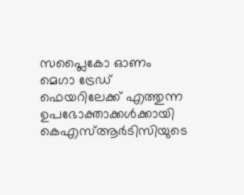സപ്ലൈകോ ഓണം മെഗാ ട്രേഡ് ഫെയറിലേക്ക് എത്തുന്ന ഉപഭോക്താക്കൾക്കായി കെഎസ്ആർടിസിയുടെ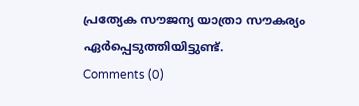പ്രത്യേക സൗജന്യ യാത്രാ സൗകര്യം ഏർപ്പെടുത്തിയിട്ടുണ്ട്.
Comments (0)